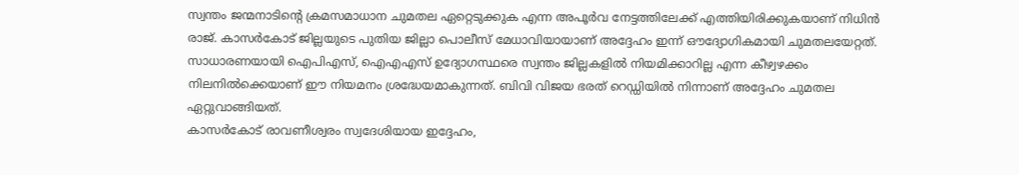സ്വന്തം ജന്മനാടിന്റെ ക്രമസമാധാന ചുമതല ഏറ്റെടുക്കുക എന്ന അപൂർവ നേട്ടത്തിലേക്ക് എത്തിയിരിക്കുകയാണ് നിധിൻ രാജ്. കാസർകോട് ജില്ലയുടെ പുതിയ ജില്ലാ പൊലീസ് മേധാവിയായാണ് അദ്ദേഹം ഇന്ന് ഔദ്യോഗികമായി ചുമതലയേറ്റത്.
സാധാരണയായി ഐപിഎസ്, ഐഎഎസ് ഉദ്യോഗസ്ഥരെ സ്വന്തം ജില്ലകളിൽ നിയമിക്കാറില്ല എന്ന കീഴ്വഴക്കം നിലനിൽക്കെയാണ് ഈ നിയമനം ശ്രദ്ധേയമാകുന്നത്. ബിവി വിജയ ഭരത് റെഡ്ഡിയിൽ നിന്നാണ് അദ്ദേഹം ചുമതല ഏറ്റുവാങ്ങിയത്.
കാസർകോട് രാവണീശ്വരം സ്വദേശിയായ ഇദ്ദേഹം,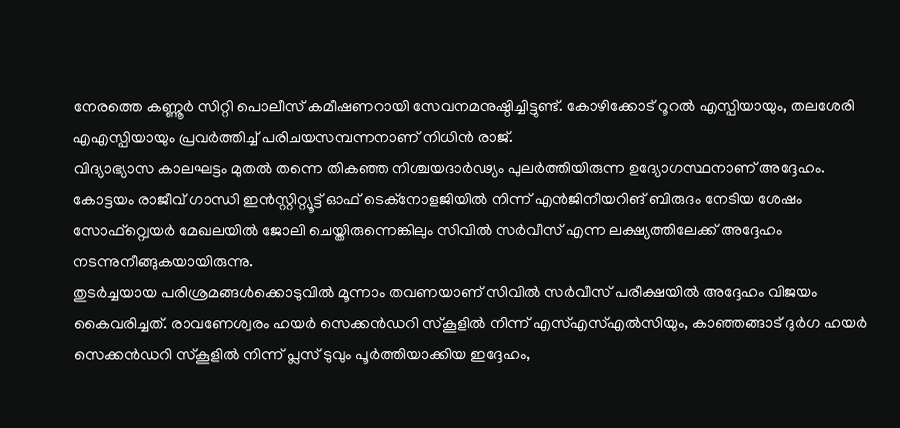നേരത്തെ കണ്ണൂർ സിറ്റി പൊലീസ് കമീഷണറായി സേവനമനുഷ്ഠിച്ചിട്ടുണ്ട്. കോഴിക്കോട് റൂറൽ എസ്പിയായും, തലശേരി എഎസ്പിയായും പ്രവർത്തിച്ച് പരിചയസമ്പന്നനാണ് നിധിൻ രാജ്.
വിദ്യാഭ്യാസ കാലഘട്ടം മുതൽ തന്നെ തികഞ്ഞ നിശ്ചയദാർഢ്യം പുലർത്തിയിരുന്ന ഉദ്യോഗസ്ഥനാണ് അദ്ദേഹം. കോട്ടയം രാജീവ് ഗാന്ധി ഇൻസ്റ്റിറ്റ്യൂട്ട് ഓഫ് ടെക്നോളജിയിൽ നിന്ന് എൻജിനീയറിങ് ബിരുദം നേടിയ ശേഷം സോഫ്റ്റ്വെയർ മേഖലയിൽ ജോലി ചെയ്തിരുന്നെങ്കിലും സിവിൽ സർവീസ് എന്ന ലക്ഷ്യത്തിലേക്ക് അദ്ദേഹം നടന്നുനീങ്ങുകയായിരുന്നു.
തുടർച്ചയായ പരിശ്രമങ്ങൾക്കൊടുവിൽ മൂന്നാം തവണയാണ് സിവിൽ സർവീസ് പരീക്ഷയിൽ അദ്ദേഹം വിജയം കൈവരിച്ചത്. രാവണേശ്വരം ഹയർ സെക്കൻഡറി സ്കൂളിൽ നിന്ന് എസ്എസ്എൽസിയും, കാഞ്ഞങ്ങാട് ദുർഗ ഹയർ സെക്കൻഡറി സ്കൂളിൽ നിന്ന് പ്ലസ് ടുവും പൂർത്തിയാക്കിയ ഇദ്ദേഹം,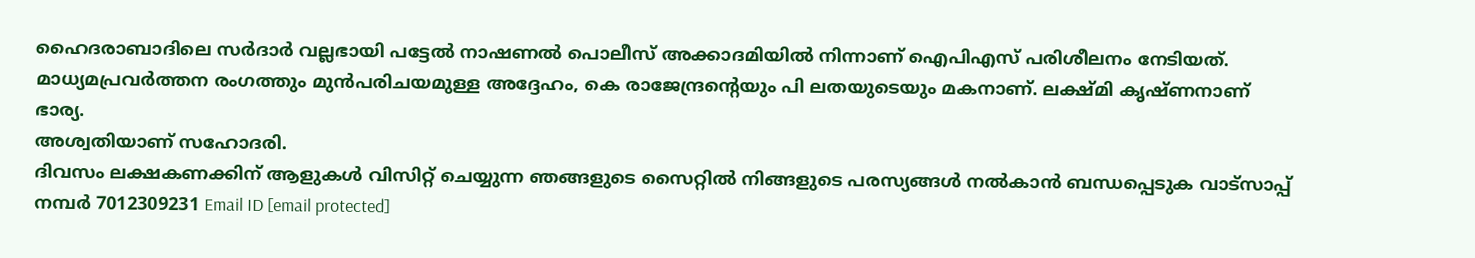ഹൈദരാബാദിലെ സർദാർ വല്ലഭായി പട്ടേൽ നാഷണൽ പൊലീസ് അക്കാദമിയിൽ നിന്നാണ് ഐപിഎസ് പരിശീലനം നേടിയത്.
മാധ്യമപ്രവർത്തന രംഗത്തും മുൻപരിചയമുള്ള അദ്ദേഹം, കെ രാജേന്ദ്രന്റെയും പി ലതയുടെയും മകനാണ്. ലക്ഷ്മി കൃഷ്ണനാണ് ഭാര്യ.
അശ്വതിയാണ് സഹോദരി.
ദിവസം ലക്ഷകണക്കിന് ആളുകൾ വിസിറ്റ് ചെയ്യുന്ന ഞങ്ങളുടെ സൈറ്റിൽ നിങ്ങളുടെ പരസ്യങ്ങൾ നൽകാൻ ബന്ധപ്പെടുക വാട്സാപ്പ് നമ്പർ 7012309231 Email ID [email protected]